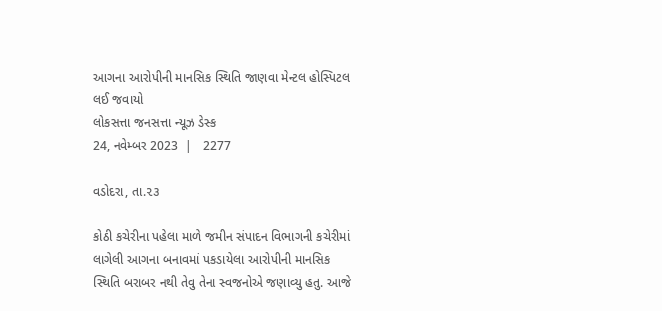આગના આરોપીની માનસિક સ્થિતિ જાણવા મેન્ટલ હોસ્પિટલ લઈ જવાયો
લોકસત્તા જનસત્તા ન્યૂઝ ડેસ્ક
24, નવેમ્બર 2023  |   2277

વડોદરા, તા.૨૩

કોઠી કચેરીના પહેલા માળે જમીન સંપાદન વિભાગની કચેરીમાં લાગેલી આગના બનાવમાં પકડાયેલા આરોપીની માનસિક સ્થિતિ બરાબર નથી તેવુ તેના સ્વજનોએ જણાવ્યુ હતુ. આજે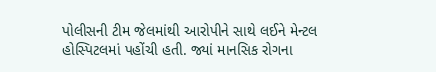પોલીસની ટીમ જેલમાંથી આરોપીને સાથે લઈને મેન્ટલ હોસ્પિટલમાં પહોંચી હતી. જ્યાં માનસિક રોગના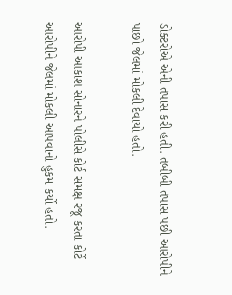ડોક્ટરોએ એની તપાસ કરી હતી. તબીબી તપાસ પછી આરોપીને પાછો જેલમાં મોકલી દેવાયો હતો.

આરોપી આકાશ સોનારને પોલીસે કોર્ટ સમક્ષ રજૂ કરતા કોર્ટે આરોપીને જેલમાં મોકલી આપવાનો હુકમ કર્યો હતો.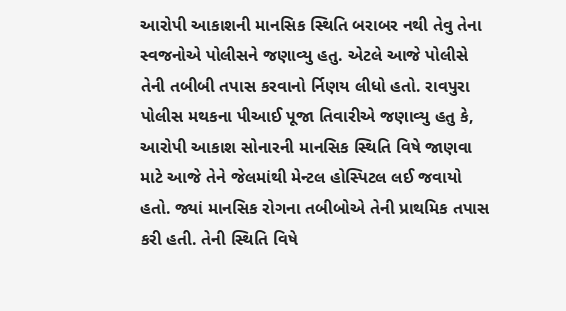આરોપી આકાશની માનસિક સ્થિતિ બરાબર નથી તેવુ તેના સ્વજનોએ પોલીસને જણાવ્યુ હતુ. એટલે આજે પોલીસે તેની તબીબી તપાસ કરવાનો ર્નિણય લીધો હતો. રાવપુરા પોલીસ મથકના પીઆઈ પૂજા તિવારીએ જણાવ્યુ હતુ કે, આરોપી આકાશ સોનારની માનસિક સ્થિતિ વિષે જાણવા માટે આજે તેને જેલમાંથી મેન્ટલ હોસ્પિટલ લઈ જવાયો હતો. જ્યાં માનસિક રોગના તબીબોએ તેની પ્રાથમિક તપાસ કરી હતી. તેની સ્થિતિ વિષે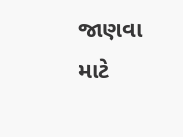જાણવા માટે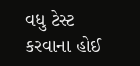વધુ ટેસ્ટ કરવાના હોઈ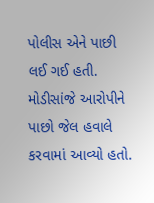પોલીસ એને પાછી લઈ ગઈ હતી. મોડીસાંજે આરોપીને પાછો જેલ હવાલે કરવામાં આવ્યો હતો.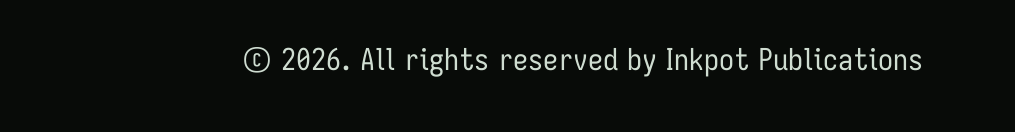© 2026. All rights reserved by Inkpot Publications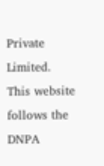Private Limited.
This website follows the DNPA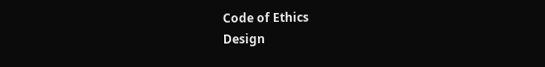Code of Ethics
Design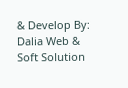& Develop By:
Dalia Web & Soft Solution